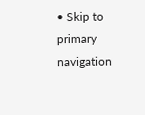• Skip to primary navigation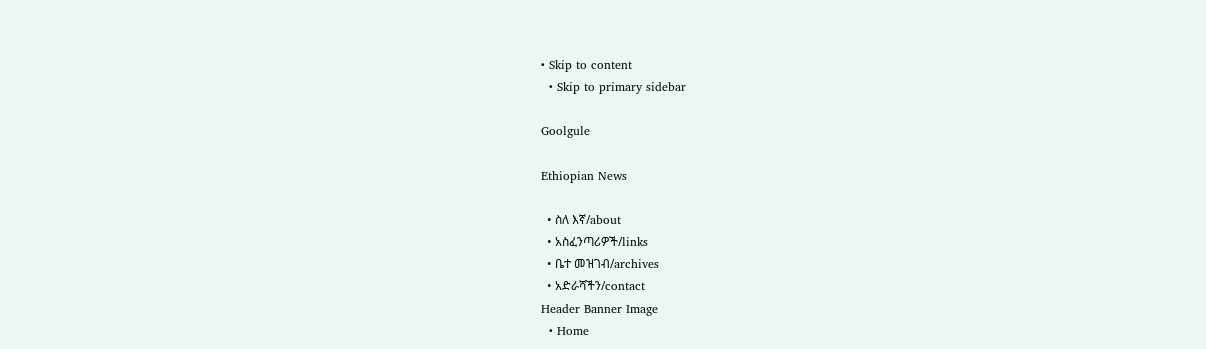• Skip to content
  • Skip to primary sidebar

Goolgule

Ethiopian News

  • ስለ እኛ/about
  • አስፈንጣሪዎች/links
  • ቤተ መዝገብ/archives
  • አድራሻችን/contact
Header Banner Image
  • Home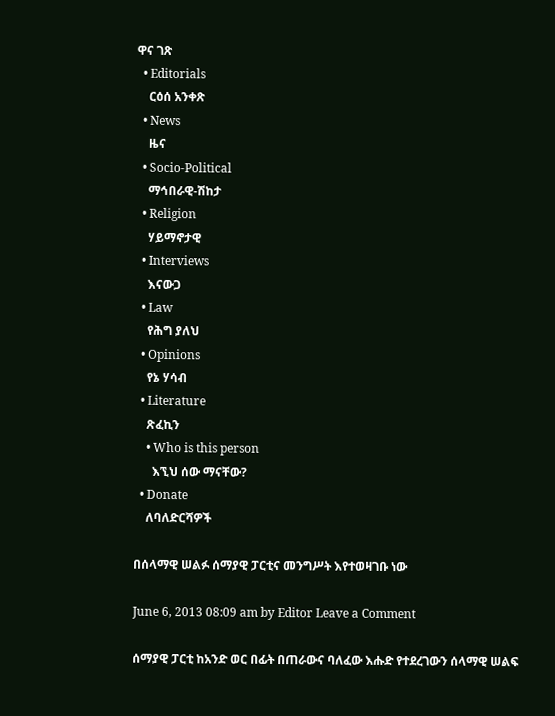ዋና ገጽ
  • Editorials
    ርዕሰ አንቀጽ
  • News
    ዜና
  • Socio-Political
    ማኅበራዊ-ሽከታ
  • Religion
    ሃይማኖታዊ
  • Interviews
    እናውጋ
  • Law
    የሕግ ያለህ
  • Opinions
    የኔ ሃሳብ
  • Literature
    ጽፈኪን
    • Who is this person
      እኚህ ሰው ማናቸው?
  • Donate
    ለባለድርሻዎች

በሰላማዊ ሠልፉ ሰማያዊ ፓርቲና መንግሥት እየተወዛገቡ ነው

June 6, 2013 08:09 am by Editor Leave a Comment

ሰማያዊ ፓርቲ ከአንድ ወር በፊት በጠራውና ባለፈው እሑድ የተደረገውን ሰላማዊ ሠልፍ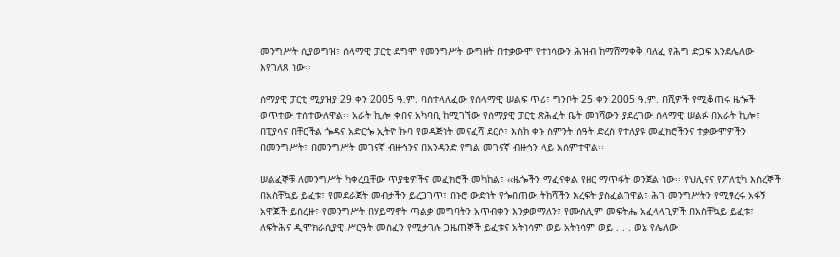መንግሥት ሲያወግዝ፣ ሰላማዊ ፓርቲ ደግሞ የመንግሥት ውግዘት በተቃውሞ የተነሳውን ሕዝብ ከማሸማቀቅ ባለፈ የሕግ ድጋፍ እንደሌለው እየገለጸ ነው፡፡

ሰማያዊ ፓርቲ ሚያዝያ 29 ቀን 2005 ዓ.ም. ባስተላለፈው የሰላማዊ ሠልፍ ጥሪ፣ ግንቦት 25 ቀን 2005 ዓ.ም. በሺዎች የሚቆጠሩ ዜጐች ወጥተው ተሰተውለዋል፡፡ አራት ኪሎ ቀበና አካባቢ ከሚገኘው የሰማያዊ ፓርቲ ጽሕፈት ቤት መነሻውን ያደረገው ሰላማዊ ሠልፉ በአራት ኪሎ፣ በፒያሳና በቸርችል ጐዳና አድርጐ ኢትዮ ኩባ የወዳጅነት መናፈሻ ደርሶ፣ እስከ ቀኑ ስምንት ሰዓት ድረስ የተለያዩ መፈክሮችንና ተቃውሞዎችን በመንግሥት፣ በመንግሥት መገናኛ ብዙኅንና በአንዳንድ የግል መገናኛ ብዙኅን ላይ አሰምተዋል፡፡

ሠልፈኞቹ ለመንግሥት ካቀረቧቸው ጥያቄዎችና መፈክሮች መካከል፣ ‹‹ዜጐችን ማፈናቀል የዘር ማጥፋት ወንጀል ነው፡፡ የህሊናና የፖለቲካ እስረኞች በአስቸኳይ ይፈቱ፣ የመደራጀት መብታችን ይረጋገጥ፣ በኑሮ ውድነት የጐበጠው ትከሻችን እረፍት ያስፈልገዋል፣ ሕገ መንግሥትን የሚፃረሩ አፋኝ አዋጆች ይሰረዙ፣ የመንግሥት በሃይማኖት ጣልቃ መግባትን አጥብቀን እንቃወማለን፣ የሙስሊም መፍትሔ አፈላላጊዎች በአስቸኳይ ይፈቱ፣ ለፍትሕና ዲሞክራሲያዊ ሥርዓት መስፈን የሚታገሉ ጋዜጠኞች ይፈቱና አትነሳም ወይ አትነሳም ወይ . . . ወኔ የሌለው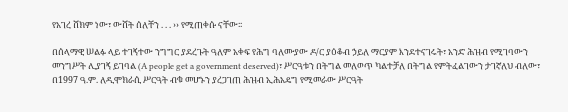የአገረ ሸክም ነው፣ ውሸት ሰለቸን . . . ›› የሚጠቀሱ ናቸው፡፡

በሰላማዊ ሠልፉ ላይ ተገኝተው ንግግር ያደረጉት ዓለም አቀፍ የሕግ ባለሙያው ዶ/ር ያዕቆብ ኃይለ ማርያም እንደተናገሩት፣ አንድ ሕዝብ የሚገባውን መንግሥት ሊያገኝ ይገባል (A people get a government deserved)፣ ሥርዓቱን በትግል መለወጥ ካልተቻለ በትግል የምትፈልገውን ታገኛለህ ብለው፣ በ1997 ዓ.ም. ለዲሞክራሲ ሥርዓት ብቁ መሆኑን ያረጋገጠ ሕዝብ ኢሕአዴግ የሚመራው ሥርዓት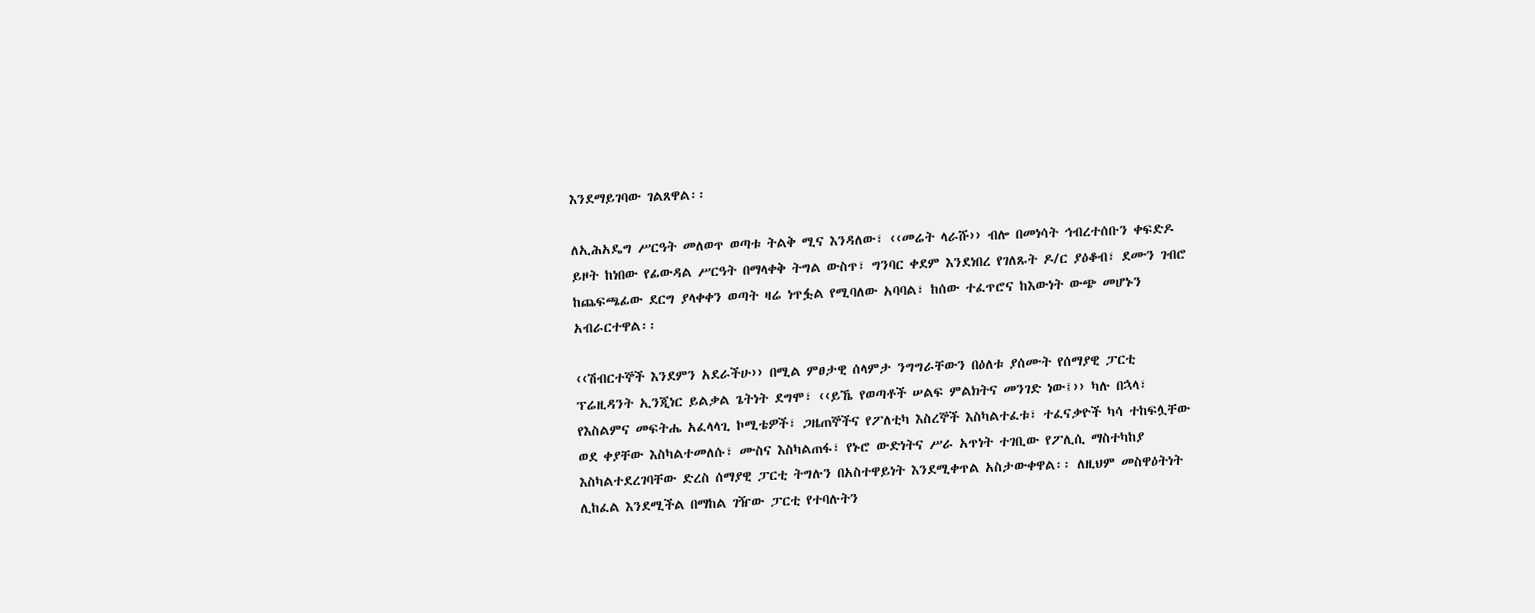እንደማይገባው ገልጸዋል፡፡

ለኢሕአዴግ ሥርዓት መለወጥ ወጣቱ ትልቅ ሚና እንዳለው፣ ‹‹መሬት ላራሹ›› ብሎ በመነሳት ኅብረተሰቡን ቀፍድዶ ይዞት ከነበው የፊውዳል ሥርዓት በማላቀቅ ትግል ውስጥ፣ ግንባር ቀደም እንደነበረ የገለጹት ዶ/ር ያዕቆብ፣ ደሙን ገብሮ ከጨፍጫፊው ደርግ ያላቀቀን ወጣት ዛሬ ነጥፏል የሚባለው አባባል፣ ከሰው ተፈጥሮና ከእውነት ውጭ መሆኑን አብራርተዋል፡፡

‹‹ሽብርተኞች እንደምን አደራችሁ›› በሚል ምፀታዊ ሰላምታ ንግግራቸውን በዕለቱ ያሰሙት የሰማያዊ ፓርቲ ፕሬዚዳንት ኢንጂነር ይልቃል ጌትነት ደግሞ፣ ‹‹ይኼ የወጣቶች ሠልፍ ምልክትና መንገድ ነው፤›› ካሉ በኋላ፣ የእስልምና መፍትሔ አፈላላጊ ኮሚቴዎች፣ ጋዜጠኞችና የፖለቲካ እስረኞች እስካልተፈቱ፣ ተፈናቃዮች ካሳ ተከፍሏቸው ወደ ቀያቸው እስካልተመለሱ፣ ሙስና እስካልጠፋ፣ የኑሮ ውድነትና ሥራ አጥነት ተገቢው የፖሊሲ ማስተካከያ እስካልተደረገባቸው ድረስ ሰማያዊ ፓርቲ ትግሉን በአስተዋይነት እንደሚቀጥል አስታውቀዋል፡፡ ለዚህም መስዋዕትነት ሊከፈል እንደሚችል በማከል ገዥው ፓርቲ የተባሉትን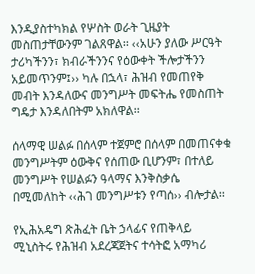እንዲያስተካክል የሦስት ወራት ጊዜያት መስጠታቸውንም ገልጸዋል፡፡ ‹‹አሁን ያለው ሥርዓት ታሪካችንን፣ ክብራችንንና የዕውቀት ችሎታችንን አይመጥንም፤›› ካሉ በኋላ፣ ሕዝብ የመጠየቅ መብት እንዳለውና መንግሥት መፍትሔ የመስጠት ግዴታ እንዳለበትም አክለዋል፡፡

ሰላማዊ ሠልፉ በሰላም ተጀምሮ በሰላም በመጠናቀቁ መንግሥትም ዕውቅና የሰጠው ቢሆንም፣ በተለይ መንግሥት የሠልፉን ዓላማና እንቅስቃሴ በሚመለከት ‹‹ሕገ መንግሥቱን የጣሰ›› ብሎታል፡፡

የኢሕአዴግ ጽሕፈት ቤት ኃላፊና የጠቅላይ ሚኒስትሩ የሕዝብ አደረጃጀትና ተሳትፎ አማካሪ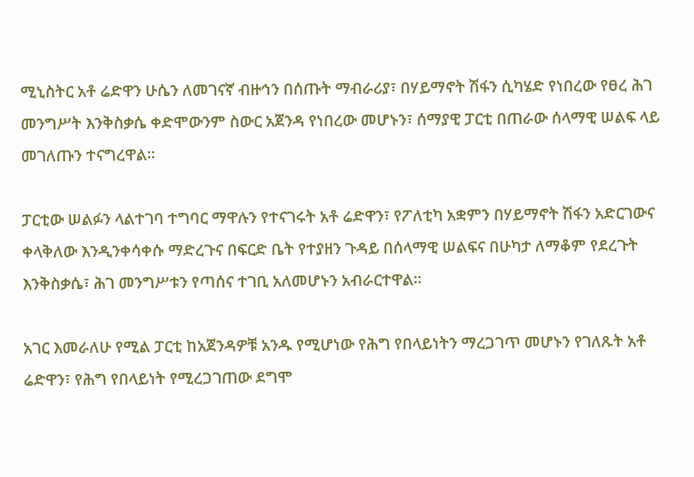ሚኒስትር አቶ ሬድዋን ሁሴን ለመገናኛ ብዙኅን በሰጡት ማብራሪያ፣ በሃይማኖት ሽፋን ሲካሄድ የነበረው የፀረ ሕገ መንግሥት እንቅስቃሴ ቀድሞውንም ስውር አጀንዳ የነበረው መሆኑን፣ ሰማያዊ ፓርቲ በጠራው ሰላማዊ ሠልፍ ላይ መገለጡን ተናግረዋል፡፡

ፓርቲው ሠልፉን ላልተገባ ተግባር ማዋሉን የተናገሩት አቶ ሬድዋን፣ የፖለቲካ አቋምን በሃይማኖት ሽፋን አድርገውና ቀላቅለው እንዲንቀሳቀሱ ማድረጉና በፍርድ ቤት የተያዘን ጉዳይ በሰላማዊ ሠልፍና በሁካታ ለማቆም የደረጉት እንቅስቃሴ፣ ሕገ መንግሥቱን የጣሰና ተገቢ አለመሆኑን አብራርተዋል፡፡

አገር እመራለሁ የሚል ፓርቲ ከአጀንዳዎቹ አንዱ የሚሆነው የሕግ የበላይነትን ማረጋገጥ መሆኑን የገለጹት አቶ ሬድዋን፣ የሕግ የበላይነት የሚረጋገጠው ደግሞ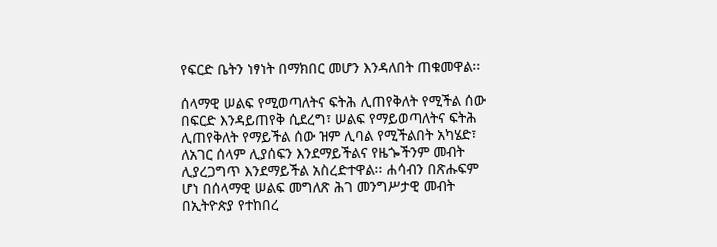የፍርድ ቤትን ነፃነት በማክበር መሆን እንዳለበት ጠቁመዋል፡፡

ሰላማዊ ሠልፍ የሚወጣለትና ፍትሕ ሊጠየቅለት የሚችል ሰው በፍርድ እንዳይጠየቅ ሲደረግ፣ ሠልፍ የማይወጣለትና ፍትሕ ሊጠየቅለት የማይችል ሰው ዝም ሊባል የሚችልበት አካሄድ፣ ለአገር ሰላም ሊያሰፍን እንደማይችልና የዜጐችንም መብት ሊያረጋግጥ እንደማይችል አስረድተዋል፡፡ ሐሳብን በጽሑፍም ሆነ በሰላማዊ ሠልፍ መግለጽ ሕገ መንግሥታዊ መብት በኢትዮጵያ የተከበረ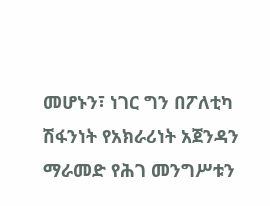መሆኑን፣ ነገር ግን በፖለቲካ ሽፋንነት የአክራሪነት አጀንዳን ማራመድ የሕገ መንግሥቱን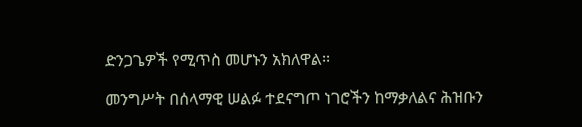ድንጋጌዎች የሚጥስ መሆኑን አክለዋል፡፡

መንግሥት በሰላማዊ ሠልፉ ተደናግጦ ነገሮችን ከማቃለልና ሕዝቡን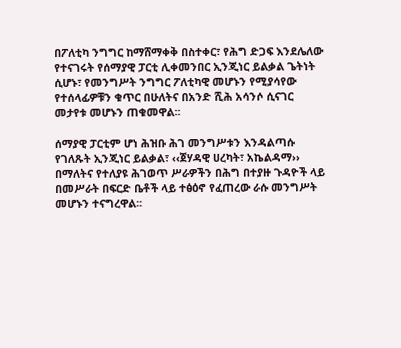በፖለቲካ ንግግር ከማሸማቀቅ በስተቀር፣ የሕግ ድጋፍ እንደሌለው የተናገሩት የሰማያዊ ፓርቲ ሊቀመንበር ኢንጂነር ይልቃል ጌትነት ሲሆኑ፣ የመንግሥት ንግግር ፖለቲካዊ መሆኑን የሚያሳየው የተሰላፊዎቹን ቁጥር በሁለትና በአንድ ሺሕ አሳንሶ ሲናገር መታየቱ መሆኑን ጠቁመዋል፡፡

ሰማያዊ ፓርቲም ሆነ ሕዝቡ ሕገ መንግሥቱን እንዳልጣሱ የገለጹት ኢንጂነር ይልቃል፣ ‹‹ጀሃዳዊ ሀረካት፣ አኬልዳማ›› በማለትና የተለያዩ ሕገወጥ ሥራዎችን በሕግ በተያዙ ጉዳዮች ላይ በመሥራት በፍርድ ቤቶች ላይ ተፅዕኖ የፈጠረው ራሱ መንግሥት መሆኑን ተናግረዋል፡፡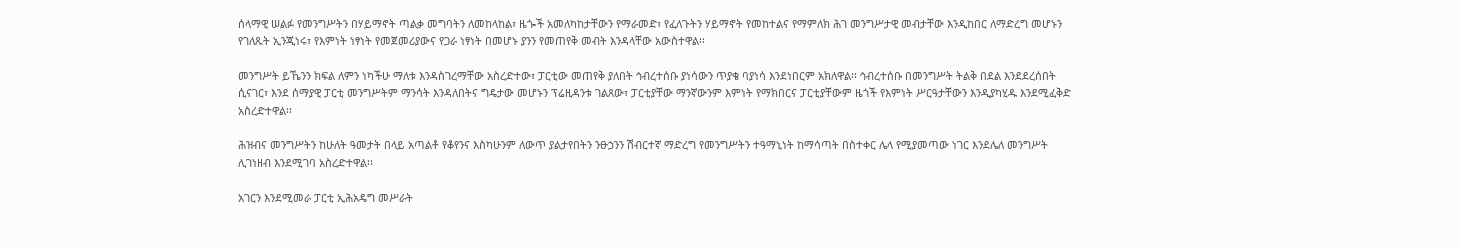ሰላማዊ ሠልፉ የመንግሥትን በሃይማኖት ጣልቃ መግባትን ለመከላከል፣ ዜጐች አመለካከታቸውን የማራመድ፣ የፈለጉትን ሃይማኖት የመከተልና የማምለክ ሕገ መንግሥታዊ መብታቸው እንዲከበር ለማድረግ መሆኑን የገለጹት ኢንጂነሩ፣ የእምነት ነፃነት የመጀመሪያውና የጋራ ነፃነት በመሆኑ ያንን የመጠየቅ መብት እንዳላቸው አውስተዋል፡፡

መንግሥት ይኼንን ክፍል ለምን ነካችሁ ማለቱ እንዳስገረማቸው አስረድተው፣ ፓርቲው መጠየቅ ያለበት ኅብረተሰቡ ያነሳውን ጥያቄ ባያነሳ እንደነበርም አክለዋል፡፡ ኅብረተሰቡ በመንግሥት ትልቅ በደል እንደደረሰበት ሲናገር፣ እንደ ሰማያዊ ፓርቲ መንግሥትም ማንሳት እንዳለበትና ግዴታው መሆኑን ፕሬዚዳንቱ ገልጸው፣ ፓርቲያቸው ማንኛውንም እምነት የማክበርና ፓርቲያቸውም ዜጎች የእምነት ሥርዓታቸውን እንዲያካሂዱ እንደሚፈቅድ አስረድተዋል፡፡

ሕዝብና መንግሥትን ከሁለት ዓመታት በላይ አጣልቶ የቆየንና እስካሁንም ለውጥ ያልታየበትን ንፁኃንን ሽብርተኛ ማድረግ የመንግሥትን ተዓማኒነት ከማሳጣት በስተቀር ሌላ የሚያመጣው ነገር እንደሌለ መንግሥት ሊገነዘብ እንደሚገባ አስረድተዋል፡፡

አገርን እንደሚመራ ፓርቲ ኢሕአዴግ መሥራት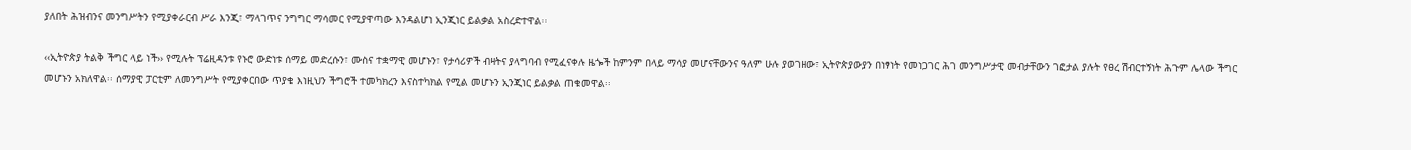ያለበት ሕዝብንና መንግሥትን የሚያቀራርብ ሥራ እንጂ፣ ማላገጥና ንግግር ማሳመር የሚያዋጣው እንዳልሆነ ኢንጂነር ይልቃል አስረድተዋል፡፡

‹‹ኢትዮጵያ ትልቅ ችግር ላይ ነች›› የሚሉት ፕሬዚዳንቱ የኑሮ ውድነቱ ሰማይ መድረሱን፣ ሙስና ተቋማዊ መሆኑን፣ የታሳሪዎች ብዛትና ያላግባብ የሚፈናቀሉ ዜጐች ከምንም በላይ ማሳያ መሆናቸውንና ዓለም ሁሉ ያወገዘው፣ ኢትዮጵያውያን በነፃነት የመነጋገር ሕገ መንግሥታዊ መብታቸውን ገፎታል ያሉት የፀረ ሽብርተኝነት ሕጉም ሌላው ችግር መሆኑን አክለዋል፡፡ ሰማያዊ ፓርቲም ለመንግሥት የሚያቀርበው ጥያቄ እነዚህን ችግሮች ተመካክረን እናስተካክል የሚል መሆኑን ኢንጂነር ይልቃል ጠቁመዋል፡፡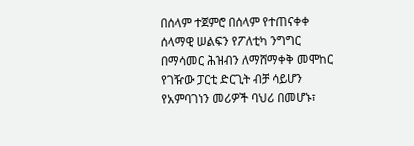በሰላም ተጀምሮ በሰላም የተጠናቀቀ ሰላማዊ ሠልፍን የፖለቲካ ንግግር በማሳመር ሕዝብን ለማሸማቀቅ መሞከር የገዥው ፓርቲ ድርጊት ብቻ ሳይሆን የአምባገነን መሪዎች ባህሪ በመሆኑ፣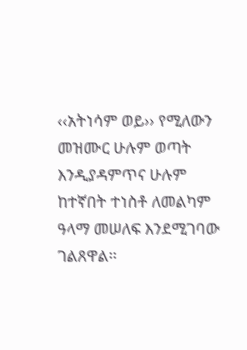‹‹አትነሳም ወይ›› የሚለውን መዝሙር ሁሉም ወጣት እንዲያዳምጥና ሁሉም ከተኛበት ተነስቶ ለመልካም ዓላማ መሠለፍ እንደሚገባው ገልጸዋል፡፡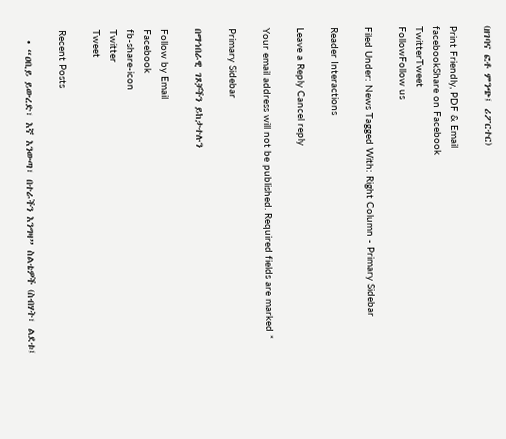(ዘገባና ፎቶ ምንጭ፤ ሪፖርተር)

Print Friendly, PDF & Email
facebookShare on Facebook
TwitterTweet
FollowFollow us

Filed Under: News Tagged With: Right Column - Primary Sidebar

Reader Interactions

Leave a Reply Cancel reply

Your email address will not be published. Required fields are marked *

Primary Sidebar

በማኅበራዊ ገጾቻችን ይከታተሉን

Follow by Email
Facebook
fb-share-icon
Twitter
Tweet

Recent Posts

  • “ዐቢይ ይውረድ፣ እኛ እንውጣ፣ በተራችን እንግዛ” ስልቴዎች (ስብሃት፣ ልደቱ፤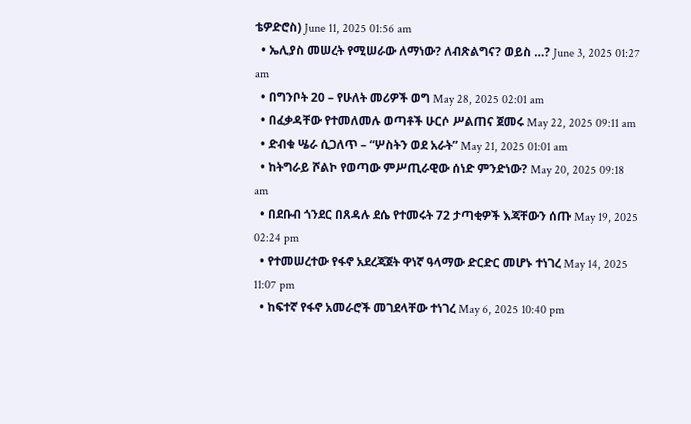ቴዎድሮስ) June 11, 2025 01:56 am
  • ኤሊያስ መሠረት የሚሠራው ለማነው? ለብጽልግና? ወይስ …? June 3, 2025 01:27 am
  • በግንቦት 20 – የሁለት መሪዎች ወግ May 28, 2025 02:01 am
  • በፈቃዳቸው የተመለመሉ ወጣቶች ሁርሶ ሥልጠና ጀመሩ May 22, 2025 09:11 am
  • ድብቁ ሤራ ሲጋለጥ – “ሦስትን ወደ አራት” May 21, 2025 01:01 am
  • ከትግራይ ሾልኮ የወጣው ምሥጢራዊው ሰነድ ምንድነው? May 20, 2025 09:18 am
  • በደቡብ ጎንደር በጸዳሉ ደሴ የተመሩት 72 ታጣቂዎች እጃቸውን ሰጡ May 19, 2025 02:24 pm
  • የተመሠረተው የፋኖ አደረጃጀት ዋነኛ ዓላማው ድርድር መሆኑ ተነገረ May 14, 2025 11:07 pm
  • ከፍተኛ የፋኖ አመራሮች መገደላቸው ተነገረ May 6, 2025 10:40 pm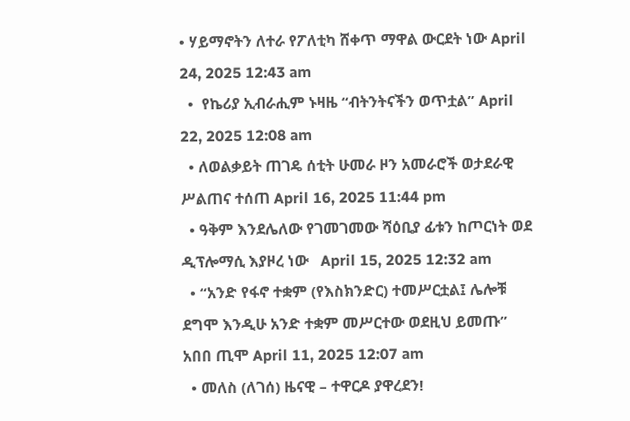• ሃይማኖትን ለተራ የፖለቲካ ሸቀጥ ማዋል ውርደት ነው April 24, 2025 12:43 am
  •  የኬሪያ ኢብራሒም ኑዛዜ “ብትንትናችን ወጥቷል” April 22, 2025 12:08 am
  • ለወልቃይት ጠገዴ ሰቲት ሁመራ ዞን አመራሮች ወታደራዊ ሥልጠና ተሰጠ April 16, 2025 11:44 pm
  • ዓቅም እንደሌለው የገመገመው ሻዕቢያ ፊቱን ከጦርነት ወደ ዲፕሎማሲ እያዞረ ነው   April 15, 2025 12:32 am
  • “አንድ የፋኖ ተቋም (የእስክንድር) ተመሥርቷል፤ ሌሎቹ ደግሞ እንዲሁ አንድ ተቋም መሥርተው ወደዚህ ይመጡ” አበበ ጢሞ April 11, 2025 12:07 am
  • መለስ (ለገሰ) ዜናዊ – ተዋርዶ ያዋረደን!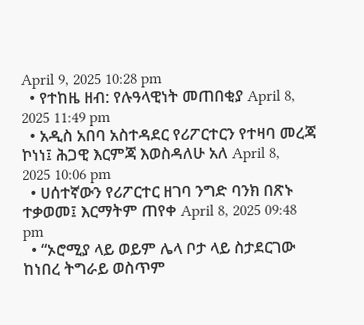April 9, 2025 10:28 pm
  • የተከዜ ዘብ: የሉዓላዊነት መጠበቂያ April 8, 2025 11:49 pm
  • አዲስ አበባ አስተዳደር የሪፖርተርን የተዛባ መረጃ ኮነነ፤ ሕጋዊ እርምጃ እወስዳለሁ አለ April 8, 2025 10:06 pm
  • ሀሰተኛውን የሪፖርተር ዘገባ ንግድ ባንክ በጽኑ ተቃወመ፤ እርማትም ጠየቀ April 8, 2025 09:48 pm
  • “ኦሮሚያ ላይ ወይም ሌላ ቦታ ላይ ስታደርገው ከነበረ ትግራይ ወስጥም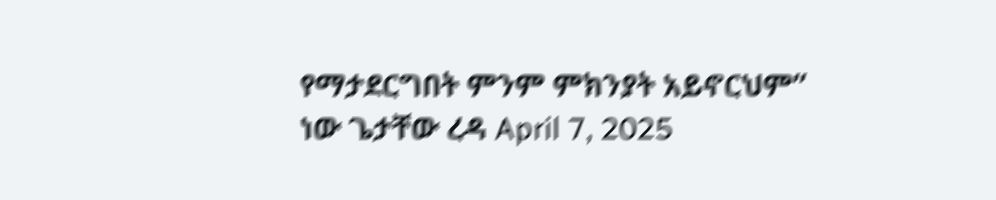የማታደርግበት ምንም ምክንያት አይኖርህም” ነው ጌታቸው ረዳ April 7, 2025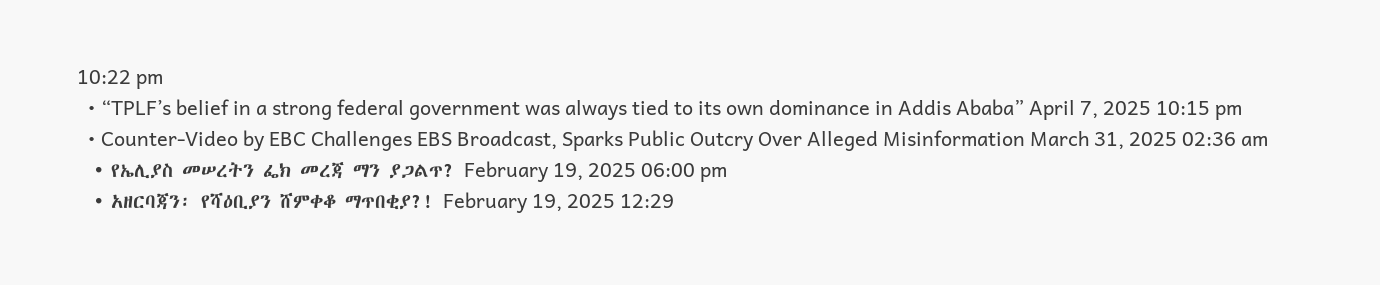10:22 pm
  • “TPLF’s belief in a strong federal government was always tied to its own dominance in Addis Ababa” April 7, 2025 10:15 pm
  • Counter-Video by EBC Challenges EBS Broadcast, Sparks Public Outcry Over Alleged Misinformation March 31, 2025 02:36 am
  • የኤሊያስ መሠረትን ፌክ መረጃ ማን ያጋልጥ? February 19, 2025 06:00 pm
  • አዘርባጃን፡ የሻዕቢያን ሸምቀቆ ማጥበቂያ?! February 19, 2025 12:29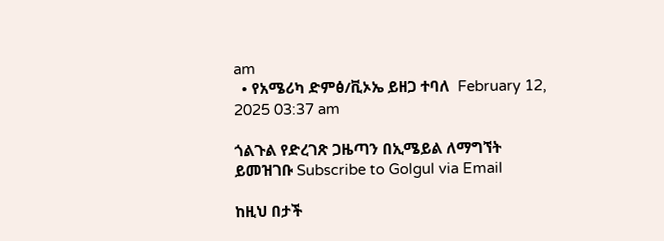am
  • የአሜሪካ ድምፅ/ቪኦኤ ይዘጋ ተባለ  February 12, 2025 03:37 am

ጎልጉል የድረገጽ ጋዜጣን በኢሜይል ለማግኘት ይመዝገቡ Subscribe to Golgul via Email

ከዚህ በታች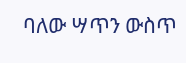ባለው ሣጥን ውስጥ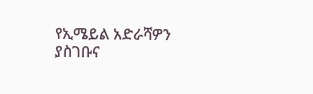የኢሜይል አድራሻዎን ያስገቡና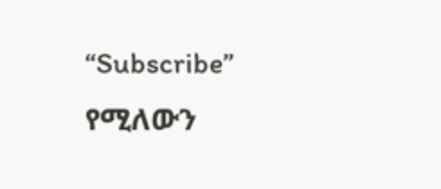“Subscribe” የሚለውን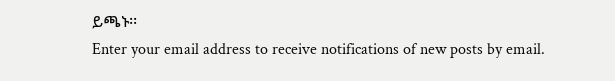ይጫኑ፡፡
Enter your email address to receive notifications of new posts by email.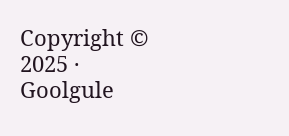Copyright © 2025 · Goolgule